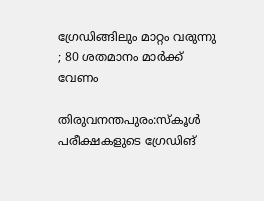ഗ്രേഡിങ്ങിലും മാറ്റം വരുന്നു ; 80 ശതമാനം മാര്‍ക്ക് വേണം

തിരുവനന്തപുരം:സ്കൂള്‍ പരീക്ഷകളുടെ ഗ്രേഡിങ്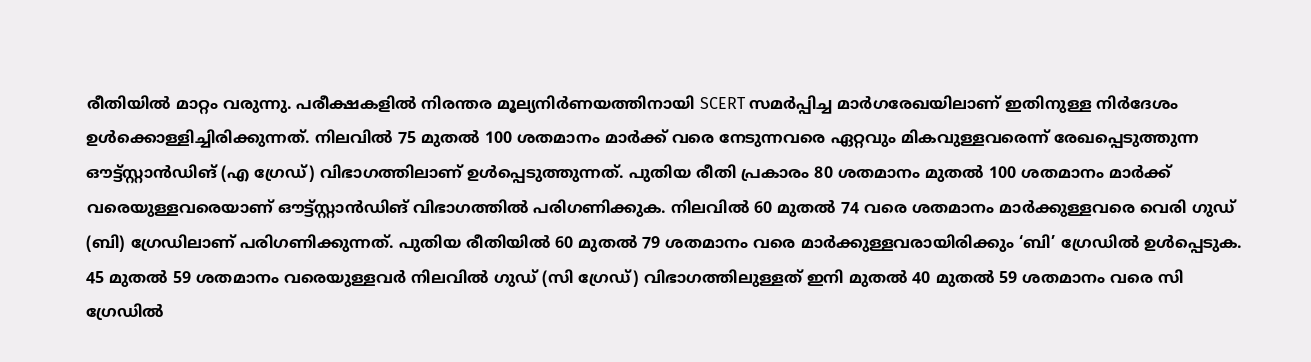രീതിയില്‍ മാറ്റം വരുന്നു. പരീക്ഷകളില്‍ നിരന്തര മൂല്യനിർണയത്തിനായി SCERT സമർപ്പിച്ച മാർഗരേഖയിലാണ് ഇതിനുള്ള നിർദേശം ഉള്‍ക്കൊള്ളിച്ചിരിക്കുന്നത്. നിലവില്‍ 75 മുതല്‍ 100 ശതമാനം മാർക്ക് വരെ നേടുന്നവരെ ഏറ്റവും മികവുള്ളവരെന്ന് രേഖപ്പെടുത്തുന്ന ഔട്ട്സ്റ്റാൻഡിങ് (എ ഗ്രേഡ്) വിഭാഗത്തിലാണ് ഉള്‍പ്പെടുത്തുന്നത്. പുതിയ രീതി പ്രകാരം 80 ശതമാനം മുതല്‍ 100 ശതമാനം മാർക്ക് വരെയുള്ളവരെയാണ് ഔട്ട്സ്റ്റാൻഡിങ് വിഭാഗത്തില്‍ പരിഗണിക്കുക. നിലവില്‍ 60 മുതല്‍ 74 വരെ ശതമാനം മാർക്കുള്ളവരെ വെരി ഗുഡ് (ബി) ഗ്രേഡിലാണ് പരിഗണിക്കുന്നത്. പുതിയ രീതിയില്‍ 60 മുതല്‍ 79 ശതമാനം വരെ മാർക്കുള്ളവരായിരിക്കും ‘ബി’ ഗ്രേഡില്‍ ഉള്‍പ്പെടുക. 45 മുതല്‍ 59 ശതമാനം വരെയുള്ളവർ നിലവില്‍ ഗുഡ് (സി ഗ്രേഡ്) വിഭാഗത്തിലുള്ളത് ഇനി മുതല്‍ 40 മുതല്‍ 59 ശതമാനം വരെ സി ഗ്രേഡില്‍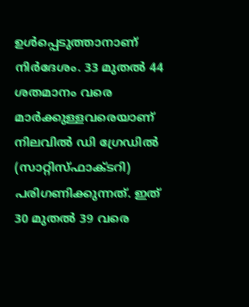ഉള്‍പ്പെടുത്താനാണ് നിർദേശം. 33 മുതല്‍ 44 ശതമാനം വരെ മാർക്കുള്ളവരെയാണ് നിലവില്‍ ഡി ഗ്രേഡില്‍ (സാറ്റിസ്ഫാക്ടറി) പരിഗണിക്കുന്നത്. ഇത് 30 മുതല്‍ 39 വരെ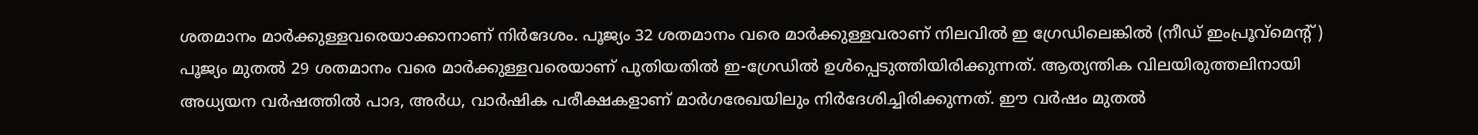ശതമാനം മാർക്കുള്ളവരെയാക്കാനാണ് നിർദേശം. പൂജ്യം 32 ശതമാനം വരെ മാർക്കുള്ളവരാണ് നിലവില്‍ ഇ ഗ്രേഡിലെങ്കില്‍ (നീഡ് ഇംപ്രൂവ്മെന്‍റ്) പൂജ്യം മുതല്‍ 29 ശതമാനം വരെ മാർക്കുള്ളവരെയാണ് പുതിയതില്‍ ഇ-ഗ്രേഡില്‍ ഉള്‍പ്പെടുത്തിയിരിക്കുന്നത്. ആത്യന്തിക വിലയിരുത്തലിനായി അധ്യയന വർഷത്തില്‍ പാദ, അർധ, വാർഷിക പരീക്ഷകളാണ് മാർഗരേഖയിലും നിർദേശിച്ചിരിക്കുന്നത്. ഈ വർഷം മുതല്‍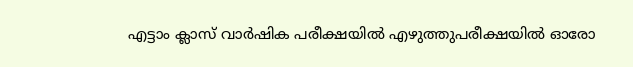എട്ടാം ക്ലാസ് വാർഷിക പരീക്ഷയില്‍ എഴുത്തുപരീക്ഷയില്‍ ഓരോ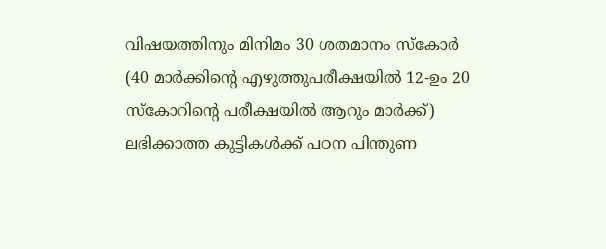വിഷയത്തിനും മിനിമം 30 ശതമാനം സ്കോർ (40 മാർക്കിന്‍റെ എഴുത്തുപരീക്ഷയില്‍ 12-ഉം 20 സ്കോറിന്‍റെ പരീക്ഷയില്‍ ആറും മാർക്ക്) ലഭിക്കാത്ത കുട്ടികള്‍ക്ക് പഠന പിന്തുണ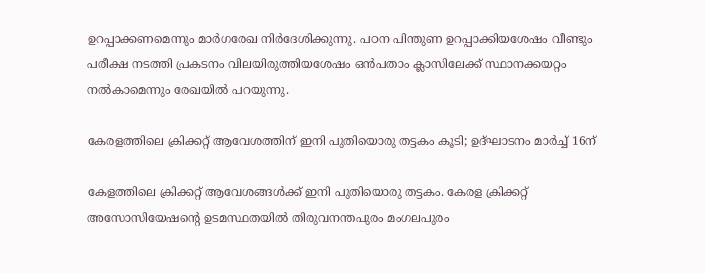ഉറപ്പാക്കണമെന്നും മാർഗരേഖ നിർദേശിക്കുന്നു. പഠന പിന്തുണ ഉറപ്പാക്കിയശേഷം വീണ്ടും പരീക്ഷ നടത്തി പ്രകടനം വിലയിരുത്തിയശേഷം ഒൻപതാം ക്ലാസിലേക്ക് സ്ഥാനക്കയറ്റം നല്‍കാമെന്നും രേഖയില്‍ പറയുന്നു.

കേരളത്തിലെ ക്രിക്കറ്റ് ആവേശത്തിന് ഇനി പുതിയൊരു തട്ടകം കൂടി; ഉദ്ഘാടനം മാർച്ച് 16ന്

കേളത്തിലെ ക്രിക്കറ്റ് ആവേശങ്ങൾക്ക് ഇനി പുതിയൊരു തട്ടകം. കേരള ക്രിക്കറ്റ് അസോസിയേഷന്റെ ഉടമസ്ഥതയിൽ തിരുവനന്തപുരം മംഗലപുരം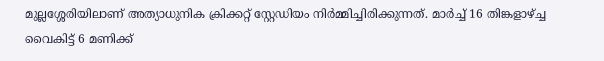മുല്ലശ്ശേരിയിലാണ് അത്യാധുനിക ക്രിക്കറ്റ് സ്റ്റേഡിയം നിർമ്മിച്ചിരിക്കുന്നത്. മാർച്ച് 16 തിങ്കളാഴ്ച്ച വൈകിട്ട് 6 മണിക്ക്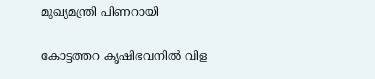മുഖ്യമന്ത്രി പിണറായി

കോട്ടത്തറ കൃഷിഭവനില്‍ വിള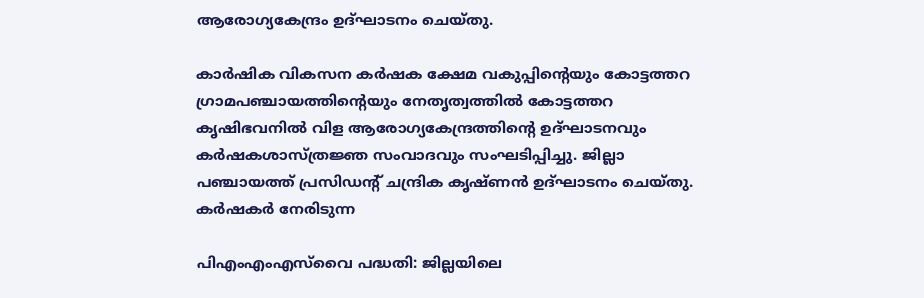ആരോഗ്യകേന്ദ്രം ഉദ്ഘാടനം ചെയ്തു.

കാര്‍ഷിക വികസന കര്‍ഷക ക്ഷേമ വകുപ്പിന്റെയും കോട്ടത്തറ ഗ്രാമപഞ്ചായത്തിന്റെയും നേതൃത്വത്തില്‍ കോട്ടത്തറ കൃഷിഭവനില്‍ വിള ആരോഗ്യകേന്ദ്രത്തിന്റെ ഉദ്ഘാടനവും കര്‍ഷകശാസ്ത്രജ്ഞ സംവാദവും സംഘടിപ്പിച്ചു. ജില്ലാ പഞ്ചായത്ത് പ്രസിഡന്റ് ചന്ദ്രിക കൃഷ്ണന്‍ ഉദ്ഘാടനം ചെയ്തു. കര്‍ഷകര്‍ നേരിടുന്ന

പിഎംഎംഎസ്‌വൈ പദ്ധതി: ജില്ലയിലെ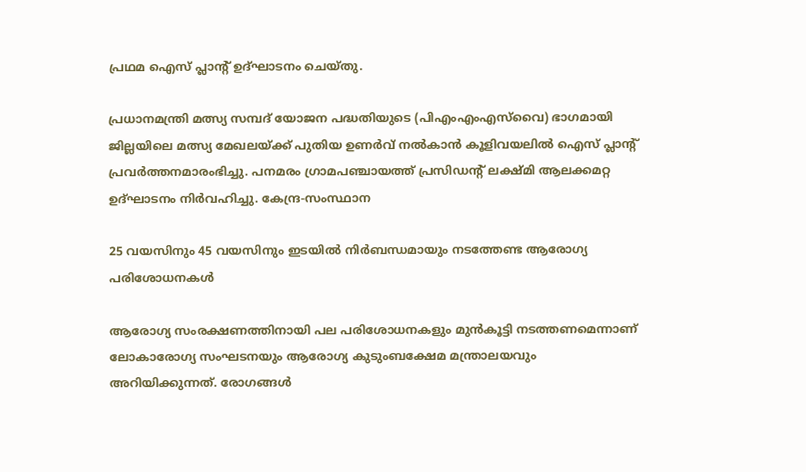പ്രഥമ ഐസ് പ്ലാന്റ് ഉദ്ഘാടനം ചെയ്തു.

പ്രധാനമന്ത്രി മത്സ്യ സമ്പദ് യോജന പദ്ധതിയുടെ (പിഎംഎംഎസ്‌വൈ) ഭാഗമായി ജില്ലയിലെ മത്സ്യ മേഖലയ്ക്ക് പുതിയ ഉണര്‍വ് നല്‍കാന്‍ കൂളിവയലില്‍ ഐസ് പ്ലാന്റ് പ്രവര്‍ത്തനമാരംഭിച്ചു. പനമരം ഗ്രാമപഞ്ചായത്ത് പ്രസിഡന്റ് ലക്ഷ്മി ആലക്കമറ്റ ഉദ്ഘാടനം നിര്‍വഹിച്ചു. കേന്ദ്ര-സംസ്ഥാന

25 വയസിനും 45 വയസിനും ഇടയില്‍ നിര്‍ബന്ധമായും നടത്തേണ്ട ആരോഗ്യ പരിശോധനകള്‍

ആരോഗ്യ സംരക്ഷണത്തിനായി പല പരിശോധനകളും മുന്‍കൂട്ടി നടത്തണമെന്നാണ് ലോകാരോഗ്യ സംഘടനയും ആരോഗ്യ കുടുംബക്ഷേമ മന്ത്രാലയവും അറിയിക്കുന്നത്. രോഗങ്ങള്‍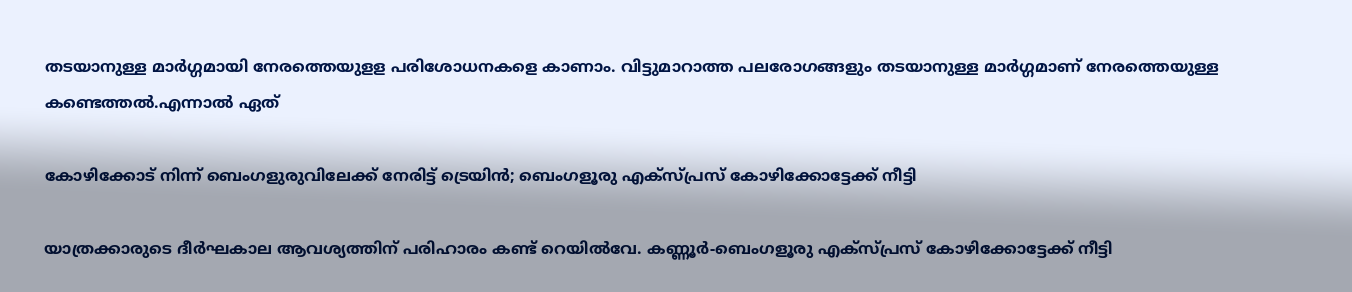തടയാനുള്ള മാര്‍ഗ്ഗമായി നേരത്തെയുളള പരിശോധനകളെ കാണാം. വിട്ടുമാറാത്ത പലരോഗങ്ങളും തടയാനുള്ള മാര്‍ഗ്ഗമാണ് നേരത്തെയുള്ള കണ്ടെത്തല്‍.എന്നാല്‍ ഏത്

കോഴിക്കോട് നിന്ന് ബെംഗളുരുവിലേക്ക് നേരിട്ട് ട്രെയിൻ; ബെംഗളൂരു എക്സ്പ്രസ് കോഴിക്കോട്ടേക്ക് നീട്ടി

യാത്രക്കാരുടെ ദീർഘകാല ആവശ്യത്തിന് പരിഹാരം കണ്ട് റെയിൽവേ. കണ്ണൂർ-ബെംഗളൂരു എക്സ്പ്രസ് കോഴിക്കോട്ടേക്ക് നീട്ടി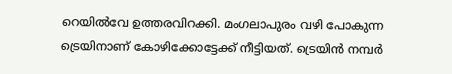റെയിൽവേ ഉത്തരവിറക്കി. മംഗലാപുരം വഴി പോകുന്ന ട്രെയിനാണ് കോഴിക്കോട്ടേക്ക് നീട്ടിയത്. ട്രെയിൻ നമ്പർ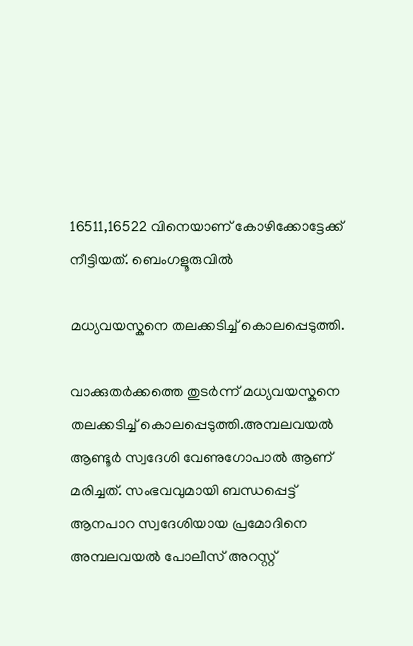16511,16522 വിനെയാണ് കോഴിക്കോട്ടേക്ക് നീട്ടിയത്. ബെംഗളൂരുവിൽ

മധ്യവയസ്ക‌നെ തലക്കടിച്ച് കൊലപ്പെടുത്തി.

വാക്കുതർക്കത്തെ തുടർന്ന് മധ്യവയസ്ക‌നെ തലക്കടിച്ച് കൊലപ്പെടുത്തി.അമ്പലവയൽ ആണ്ടൂർ സ്വദേശി വേണുഗോപാൽ ആണ് മരിച്ചത്. സംഭവവുമായി ബന്ധപ്പെട്ട് ആനപാറ സ്വദേശിയായ പ്രമോദിനെ അമ്പലവയൽ പോലീസ് അറസ്റ്റ്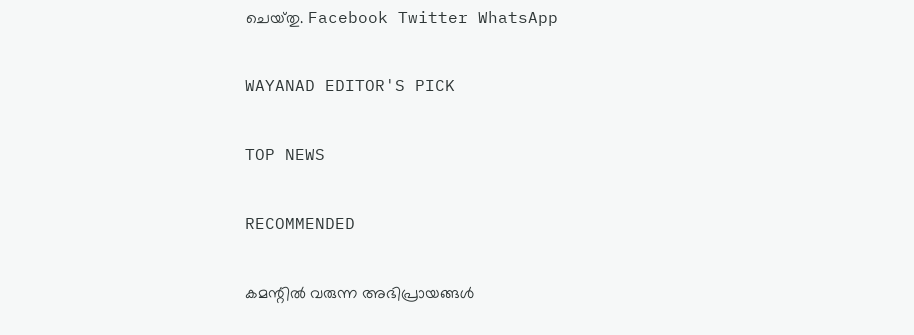ചെയ്‌തു. Facebook Twitter WhatsApp

WAYANAD EDITOR'S PICK

TOP NEWS

RECOMMENDED

കമന്റിൽ വരുന്ന അഭിപ്രായങ്ങൾ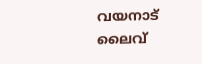വയനാട് ലൈവ്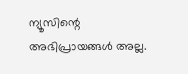ന്യൂസിന്റെ അഭിപ്രായങ്ങൾ അല്ല.